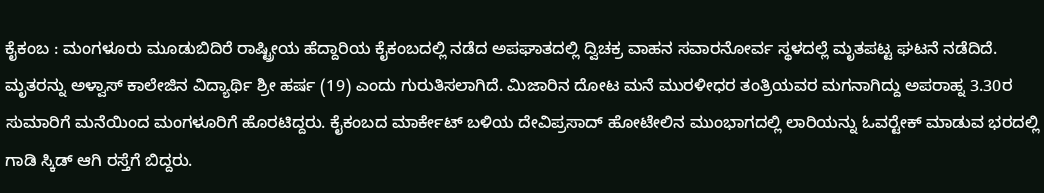ಕೈಕಂಬ : ಮಂಗಳೂರು ಮೂಡುಬಿದಿರೆ ರಾಷ್ಟ್ರೀಯ ಹೆದ್ದಾರಿಯ ಕೈಕಂಬದಲ್ಲಿ ನಡೆದ ಅಪಘಾತದಲ್ಲಿ ದ್ವಿಚಕ್ರ ವಾಹನ ಸವಾರನೋರ್ವ ಸ್ಥಳದಲ್ಲೆ ಮೃತಪಟ್ಟ ಘಟನೆ ನಡೆದಿದೆ. ಮೃತರನ್ನು ಅಳ್ವಾಸ್ ಕಾಲೇಜಿನ ವಿದ್ಯಾರ್ಥಿ ಶ್ರೀ ಹರ್ಷ (19) ಎಂದು ಗುರುತಿಸಲಾಗಿದೆ. ಮಿಜಾರಿನ ದೋಟ ಮನೆ ಮುರಳೀಧರ ತಂತ್ರಿಯವರ ಮಗನಾಗಿದ್ದು ಅಪರಾಹ್ನ 3.30ರ ಸುಮಾರಿಗೆ ಮನೆಯಿಂದ ಮಂಗಳೂರಿಗೆ ಹೊರಟಿದ್ದರು. ಕೈಕಂಬದ ಮಾರ್ಕೇಟ್ ಬಳಿಯ ದೇವಿಪ್ರಸಾದ್ ಹೋಟೇಲಿನ ಮುಂಭಾಗದಲ್ಲಿ ಲಾರಿಯನ್ನು ಓವರ್‍ಟೇಕ್ ಮಾಡುವ ಭರದಲ್ಲಿ ಗಾಡಿ ಸ್ಕಿಡ್ ಆಗಿ ರಸ್ತೆಗೆ ಬಿದ್ದರು.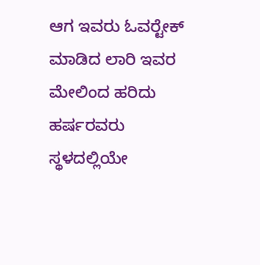ಆಗ ಇವರು ಓವರ್‍ಟೇಕ್ ಮಾಡಿದ ಲಾರಿ ಇವರ ಮೇಲಿಂದ ಹರಿದು ಹರ್ಷರವರು ಸ್ಥಳದಲ್ಲಿಯೇ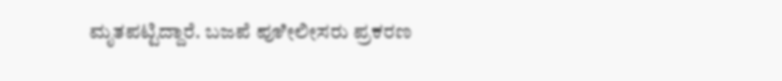ಮೃತಪಟ್ಟಿದ್ದಾರೆ. ಬಜಪೆ ಪೂೀಲೀಸರು ಪ್ರಕರಣ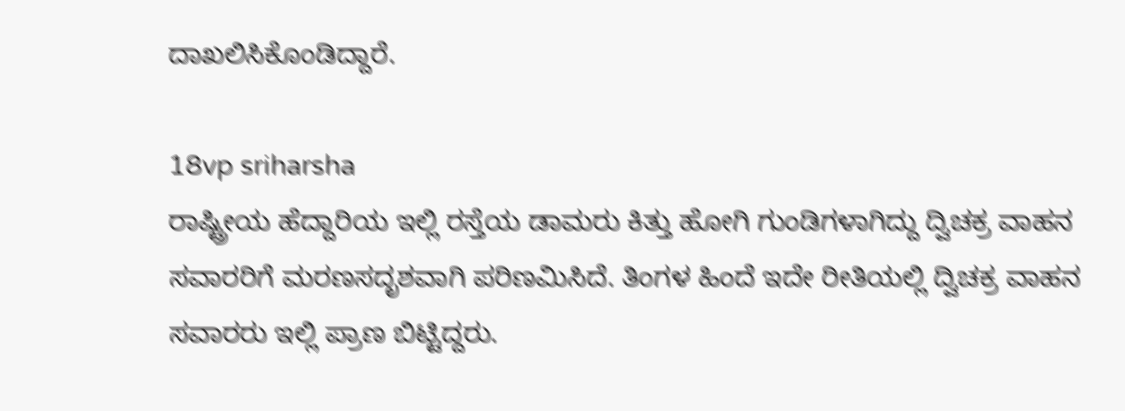ದಾಖಲಿಸಿಕೊಂಡಿದ್ದಾರೆ.

18vp sriharsha
ರಾಷ್ಟ್ರೀಯ ಹೆದ್ದಾರಿಯ ಇಲ್ಲಿ ರಸ್ತೆಯ ಡಾಮರು ಕಿತ್ತು ಹೋಗಿ ಗುಂಡಿಗಳಾಗಿದ್ದು ದ್ವಿಚಕ್ರ ವಾಹನ ಸವಾರರಿಗೆ ಮರಣಸದೃಶವಾಗಿ ಪರಿಣಮಿಸಿದೆ. ತಿಂಗಳ ಹಿಂದೆ ಇದೇ ರೀತಿಯಲ್ಲಿ ದ್ವಿಚಕ್ರ ವಾಹನ ಸವಾರರು ಇಲ್ಲಿ ಪ್ರಾಣ ಬಿಟ್ಟಿದ್ದರು.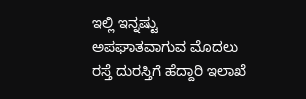ಇಲ್ಲಿ ಇನ್ನಷ್ಟು ಅಪಘಾತವಾಗುವ ಮೊದಲು ರಸ್ತೆ ದುರಸ್ತಿಗೆ ಹೆದ್ದಾರಿ ಇಲಾಖೆ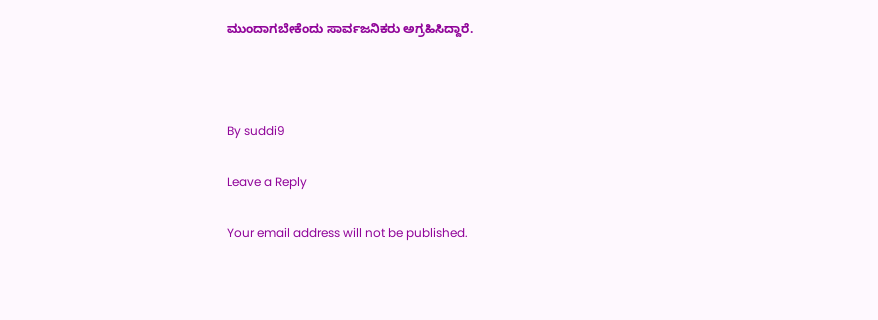ಮುಂದಾಗಬೇಕೆಂದು ಸಾರ್ವಜನಿಕರು ಅಗ್ರಹಿಸಿದ್ದಾರೆ.



By suddi9

Leave a Reply

Your email address will not be published.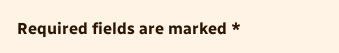Required fields are marked *